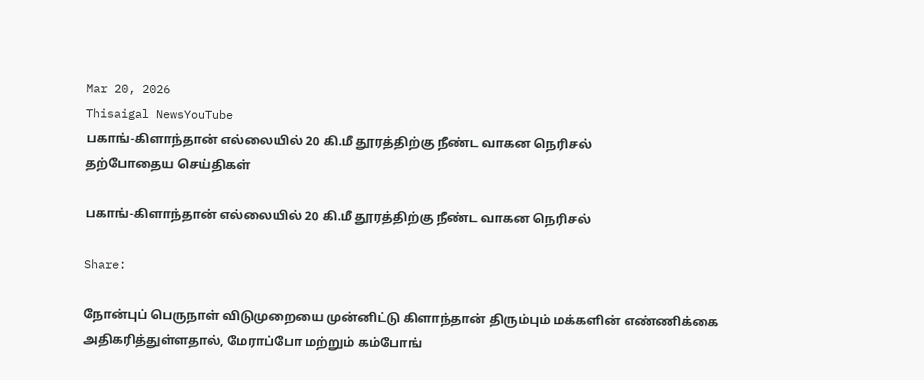Mar 20, 2026
Thisaigal NewsYouTube
பகாங்-கிளாந்தான் எல்லையில் 20 கி.மீ தூரத்திற்கு நீண்ட வாகன நெரிசல்
தற்போதைய செய்திகள்

பகாங்-கிளாந்தான் எல்லையில் 20 கி.மீ தூரத்திற்கு நீண்ட வாகன நெரிசல்

Share:

நோன்புப் பெருநாள் விடுமுறையை முன்னிட்டு கிளாந்தான் திரும்பும் மக்களின் எண்ணிக்கை அதிகரித்துள்ளதால், மேராப்போ மற்றும் கம்போங்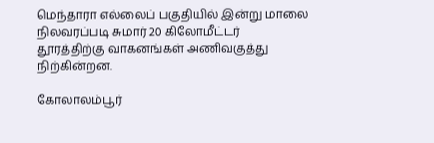மெந்தாரா எல்லைப் பகுதியில் இன்று மாலை நிலவரப்படி சுமார் 20 கிலோமீட்டர் தூரத்திற்கு வாகனங்கள் அணிவகுத்து நிற்கின்றன.

கோலாலம்பூர்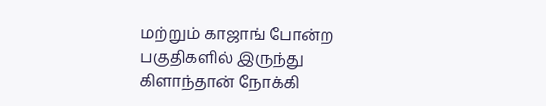மற்றும் காஜாங் போன்ற பகுதிகளில் இருந்து கிளாந்தான் நோக்கி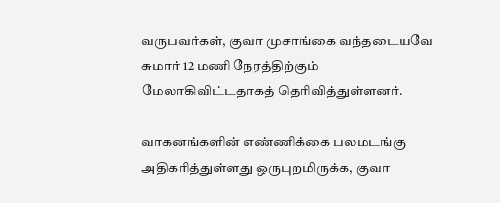வருபவர்கள், குவா முசாங்கை வந்தடையவே சுமார் 12 மணி நேரத்திற்கும் மேலாகிவிட்டதாகத் தெரிவித்துள்ளனர்.

வாகனங்களின் எண்ணிக்கை பலமடங்கு அதிகரித்துள்ளது ஒருபுறமிருக்க, குவா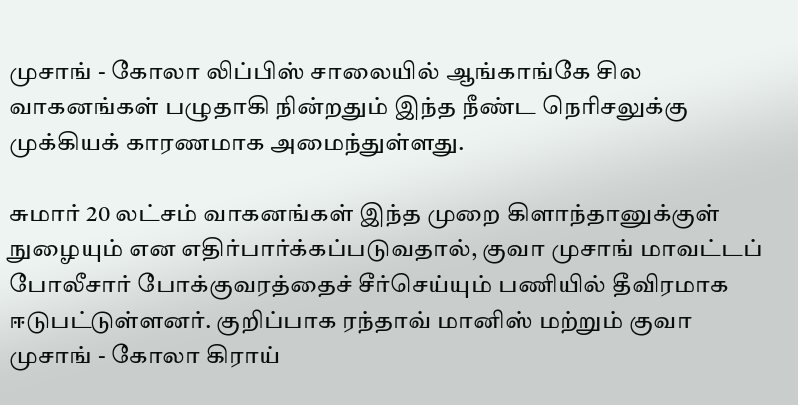முசாங் - கோலா லிப்பிஸ் சாலையில் ஆங்காங்கே சில வாகனங்கள் பழுதாகி நின்றதும் இந்த நீண்ட நெரிசலுக்கு முக்கியக் காரணமாக அமைந்துள்ளது.

சுமார் 20 லட்சம் வாகனங்கள் இந்த முறை கிளாந்தானுக்குள் நுழையும் என எதிர்பார்க்கப்படுவதால், குவா முசாங் மாவட்டப் போலீசார் போக்குவரத்தைச் சீர்செய்யும் பணியில் தீவிரமாக ஈடுபட்டுள்ளனர். குறிப்பாக ரந்தாவ் மானிஸ் மற்றும் குவா முசாங் - கோலா கிராய்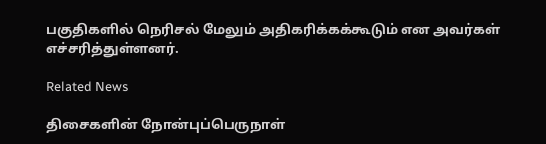பகுதிகளில் நெரிசல் மேலும் அதிகரிக்கக்கூடும் என அவர்கள் எச்சரித்துள்ளனர்.

Related News

திசைகளின் நோன்புப்பெருநாள்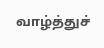வாழ்த்துச்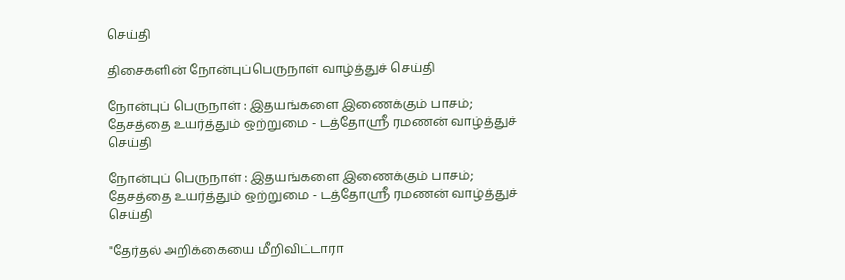செய்தி

திசைகளின் நோன்புப்பெருநாள் வாழ்த்துச் செய்தி

நோன்புப் பெருநாள் : இதயங்களை இணைக்கும் பாசம்; தேசத்தை உயர்த்தும் ஒற்றுமை - டத்தோஶ்ரீ ரமணன் வாழ்த்துச் செய்தி

நோன்புப் பெருநாள் : இதயங்களை இணைக்கும் பாசம்; தேசத்தை உயர்த்தும் ஒற்றுமை - டத்தோஶ்ரீ ரமணன் வாழ்த்துச் செய்தி

"தேர்தல் அறிக்கையை மீறிவிட்டாரா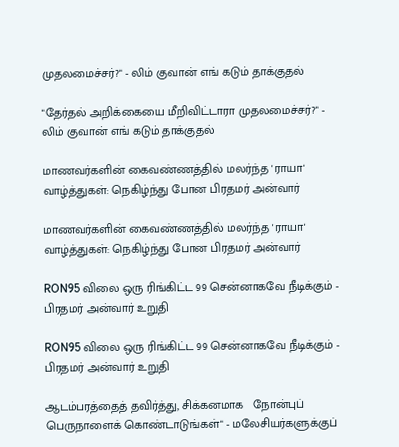முதலமைச்சர்?" - லிம் குவான் எங் கடும் தாக்குதல்

"தேர்தல் அறிக்கையை மீறிவிட்டாரா முதலமைச்சர்?" - லிம் குவான் எங் கடும் தாக்குதல்

மாணவர்களின் கைவண்ணத்தில் மலர்ந்த 'ராயா' வாழ்த்துகள்: நெகிழ்ந்து போன பிரதமர் அன்வார்

மாணவர்களின் கைவண்ணத்தில் மலர்ந்த 'ராயா' வாழ்த்துகள்: நெகிழ்ந்து போன பிரதமர் அன்வார்

RON95 விலை ஒரு ரிங்கிட்ட 99 சென்னாகவே நீடிக்கும் - பிரதமர் அன்வார் உறுதி

RON95 விலை ஒரு ரிங்கிட்ட 99 சென்னாகவே நீடிக்கும் - பிரதமர் அன்வார் உறுதி

ஆடம்பரத்தைத் தவிர்த்து, சிக்கனமாக   நோன்புப் பெருநாளைக் கொண்டாடுங்கள்" - மலேசியர்களுக்குப்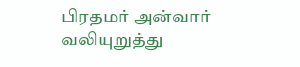பிரதமர் அன்வார் வலியுறுத்து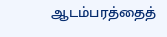ஆடம்பரத்தைத்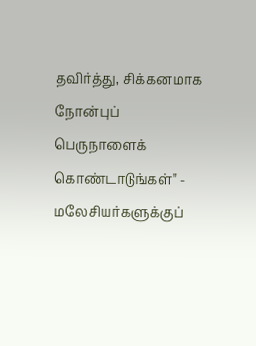தவிர்த்து, சிக்கனமாக நோன்புப் பெருநாளைக் கொண்டாடுங்கள்" - மலேசியர்களுக்குப்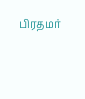பிரதமர்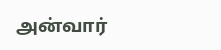அன்வார்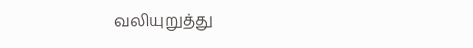வலியுறுத்து